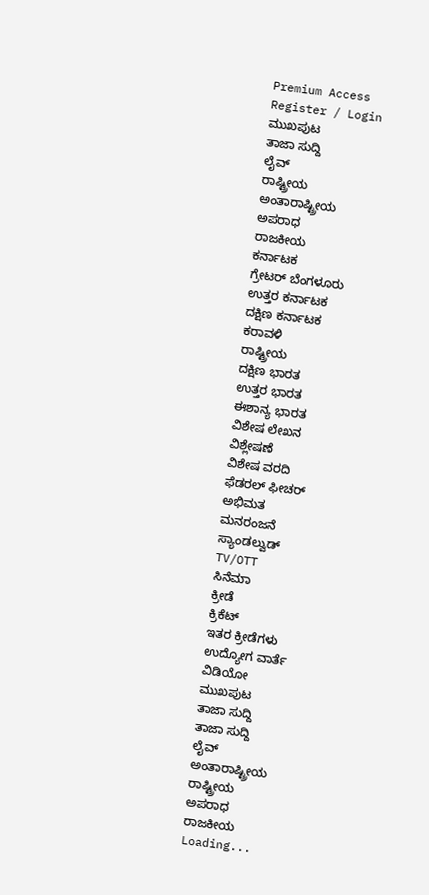Premium Access
Register / Login
ಮುಖಪುಟ
ತಾಜಾ ಸುದ್ದಿ
ಲೈವ್
ರಾಷ್ಟ್ರೀಯ
ಅಂತಾರಾಷ್ಟ್ರೀಯ
ಅಪರಾಧ
ರಾಜಕೀಯ
ಕರ್ನಾಟಕ
ಗ್ರೇಟರ್ ಬೆಂಗಳೂರು
ಉತ್ತರ ಕರ್ನಾಟಕ
ದಕ್ಷಿಣ ಕರ್ನಾಟಕ
ಕರಾವಳಿ
ರಾಷ್ಟ್ರೀಯ
ದಕ್ಷಿಣ ಭಾರತ
ಉತ್ತರ ಭಾರತ
ಈಶಾನ್ಯ ಭಾರತ
ವಿಶೇಷ ಲೇಖನ
ವಿಶ್ಲೇಷಣೆ
ವಿಶೇಷ ವರದಿ
ಫೆಡರಲ್ ಫೀಚರ್
ಅಭಿಮತ
ಮನರಂಜನೆ
ಸ್ಯಾಂಡಲ್ವುಡ್
TV/OTT
ಸಿನೆಮಾ
ಕ್ರೀಡೆ
ಕ್ರಿಕೆಟ್
ಇತರ ಕ್ರೀಡೆಗಳು
ಉದ್ಯೋಗ ವಾರ್ತೆ
ವಿಡಿಯೋ
ಮುಖಪುಟ
ತಾಜಾ ಸುದ್ದಿ
ತಾಜಾ ಸುದ್ದಿ
ಲೈವ್
ಅಂತಾರಾಷ್ಟ್ರೀಯ
ರಾಷ್ಟ್ರೀಯ
ಅಪರಾಧ
ರಾಜಕೀಯ
Loading...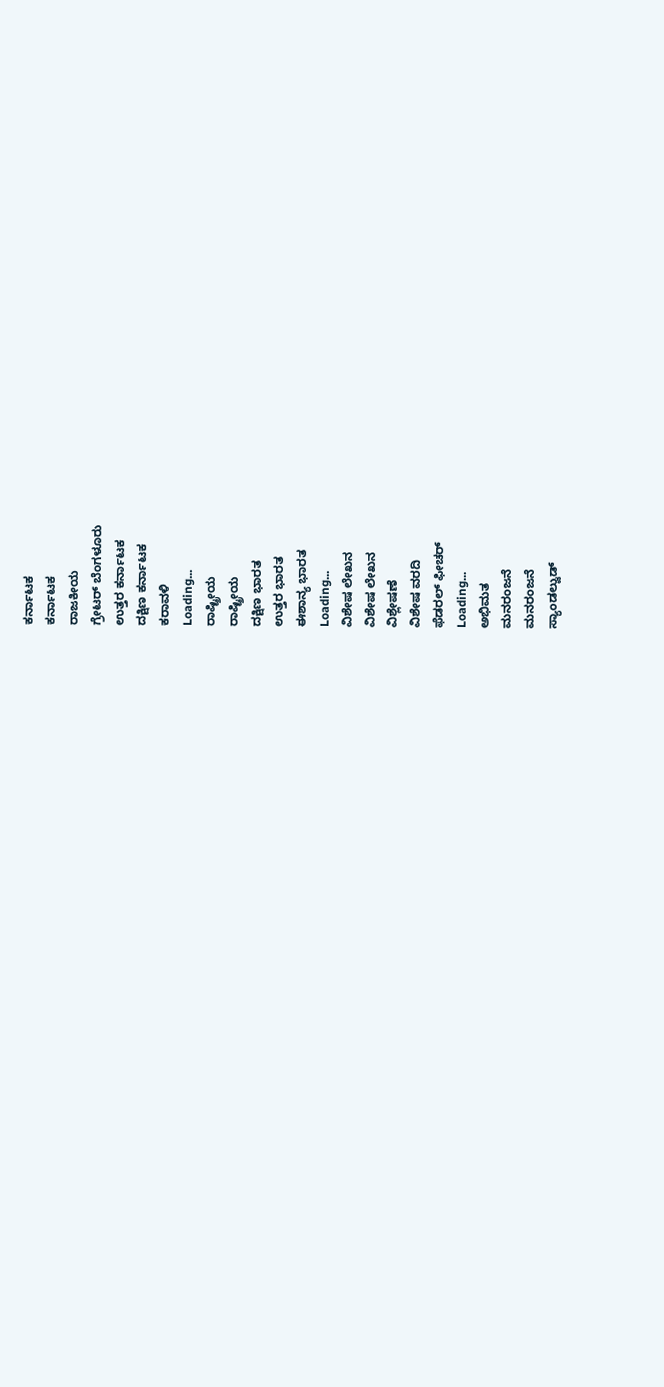ಕರ್ನಾಟಕ
ಕರ್ನಾಟಕ
ರಾಜಕೀಯ
ಗ್ರೇಟರ್ ಬೆಂಗಳೂರು
ಉತ್ತರ ಕರ್ನಾಟಕ
ದಕ್ಷಿಣ ಕರ್ನಾಟಕ
ಕರಾವಳಿ
Loading...
ರಾಷ್ಟ್ರೀಯ
ರಾಷ್ಟ್ರೀಯ
ದಕ್ಷಿಣ ಭಾರತ
ಉತ್ತರ ಭಾರತ
ಈಶಾನ್ಯ ಭಾರತ
Loading...
ವಿಶೇಷ ಲೇಖನ
ವಿಶೇಷ ಲೇಖನ
ವಿಶ್ಲೇಷಣೆ
ವಿಶೇಷ ವರದಿ
ಫೆಡರಲ್ ಫೀಚರ್
Loading...
ಅಭಿಮತ
ಮನರಂಜನೆ
ಮನರಂಜನೆ
ಸ್ಯಾಂಡಲ್ವುಡ್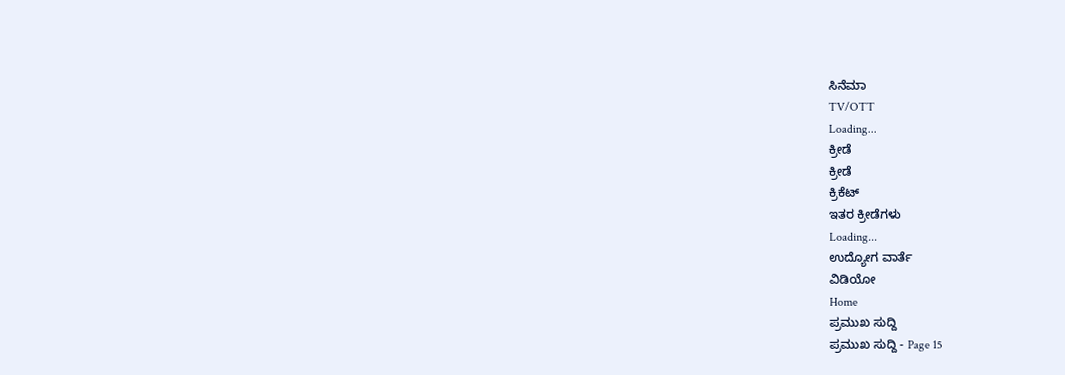ಸಿನೆಮಾ
TV/OTT
Loading...
ಕ್ರೀಡೆ
ಕ್ರೀಡೆ
ಕ್ರಿಕೆಟ್
ಇತರ ಕ್ರೀಡೆಗಳು
Loading...
ಉದ್ಯೋಗ ವಾರ್ತೆ
ವಿಡಿಯೋ
Home
ಪ್ರಮುಖ ಸುದ್ದಿ
ಪ್ರಮುಖ ಸುದ್ದಿ - Page 15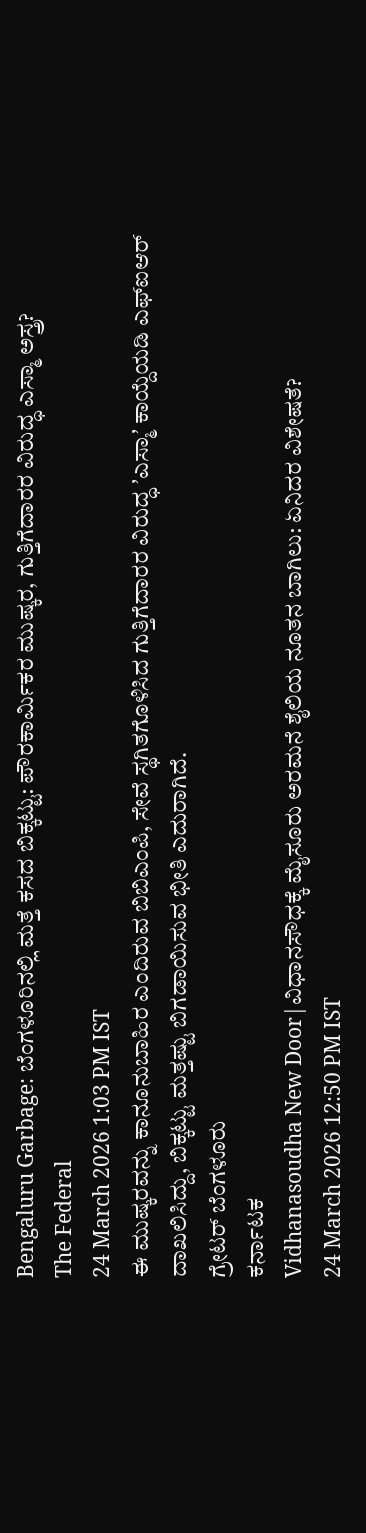Bengaluru Garbage: ಬೆಂಗಳೂರಿನಲ್ಲಿ ಮತ್ತೆ ಕಸದ ಬಿಕ್ಕಟ್ಟು: ಪೌರಕಾರ್ಮಿಕರ ಮುಷ್ಕರ, ಗುತ್ತಿಗೆದಾರರ ವಿರುದ್ಧ ಎಸ್ಮಾ ಅಸ್ತ್ರ?
The Federal
24 March 2026 1:03 PM IST
ಈ ಮುಷ್ಕರವನ್ನು ಕಾನೂನುಬಾಹಿರ ಎಂದಿರುವ ಬಿಬಿಎಂಪಿ, ಸೇವೆ ಸ್ಥಗಿತಗೊಳಿಸಿದ ಗುತ್ತಿಗೆದಾರರ ವಿರುದ್ಧ ʼಎಸ್ಮಾʼ ಕಾಯ್ದೆಯಡಿ ಎಫ್ಐಆರ್ ದಾಖಲಿಸಿದ್ದು, ಬಿಕ್ಕಟ್ಟು ಮತ್ತಷ್ಟು ಬಿಗಡಾಯಿಸುವ ಭೀತಿ ಎದುರಾಗಿದೆ.
ಗ್ರೇಟರ್ ಬೆಂಗಳೂರು
ಕರ್ನಾಟಕ
Vidhanasoudha New Door|ವಿಧಾನಸೌಧಕ್ಕೆ ಮೈಸೂರು ಅರಮನೆ ಶೈಲಿಯ ನೂತನ ಬಾಗಿಲು: ಏನಿದರ ವಿಶೇಷತೆ?
24 March 2026 12:50 PM IST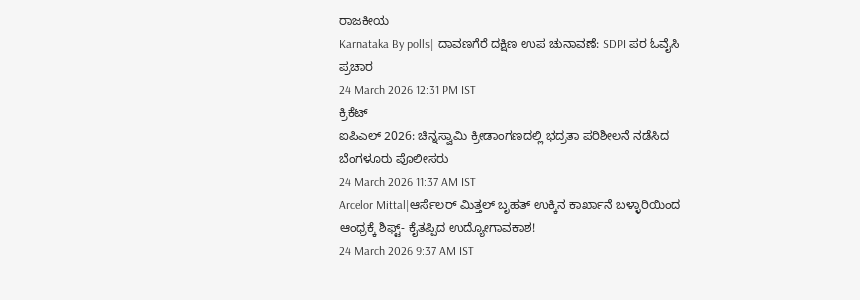ರಾಜಕೀಯ
Karnataka By polls| ದಾವಣಗೆರೆ ದಕ್ಷಿಣ ಉಪ ಚುನಾವಣೆ: SDPI ಪರ ಓವೈಸಿ ಪ್ರಚಾರ
24 March 2026 12:31 PM IST
ಕ್ರಿಕೆಟ್
ಐಪಿಎಲ್ 2026: ಚಿನ್ನಸ್ವಾಮಿ ಕ್ರೀಡಾಂಗಣದಲ್ಲಿ ಭದ್ರತಾ ಪರಿಶೀಲನೆ ನಡೆಸಿದ ಬೆಂಗಳೂರು ಪೊಲೀಸರು
24 March 2026 11:37 AM IST
Arcelor Mittal|ಆರ್ಸೆಲರ್ ಮಿತ್ತಲ್ ಬೃಹತ್ ಉಕ್ಕಿನ ಕಾರ್ಖಾನೆ ಬಳ್ಳಾರಿಯಿಂದ ಆಂಧ್ರಕ್ಕೆ ಶಿಫ್ಟ್- ಕೈತಪ್ಪಿದ ಉದ್ಯೋಗಾವಕಾಶ!
24 March 2026 9:37 AM IST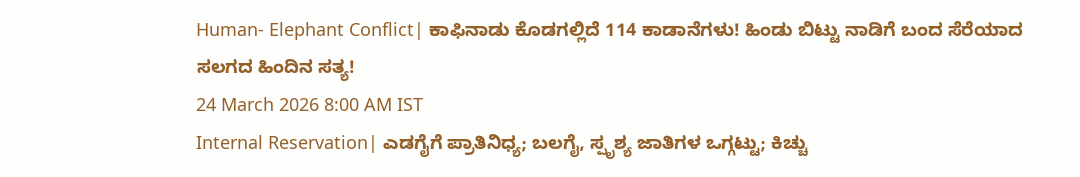Human- Elephant Conflict| ಕಾಫಿನಾಡು ಕೊಡಗಲ್ಲಿದೆ 114 ಕಾಡಾನೆಗಳು! ಹಿಂಡು ಬಿಟ್ಟು ನಾಡಿಗೆ ಬಂದ ಸೆರೆಯಾದ ಸಲಗದ ಹಿಂದಿನ ಸತ್ಯ!
24 March 2026 8:00 AM IST
Internal Reservation| ಎಡಗೈಗೆ ಪ್ರಾತಿನಿಧ್ಯ; ಬಲಗೈ, ಸ್ಪೃಶ್ಯ ಜಾತಿಗಳ ಒಗ್ಗಟ್ಟು; ಕಿಚ್ಚು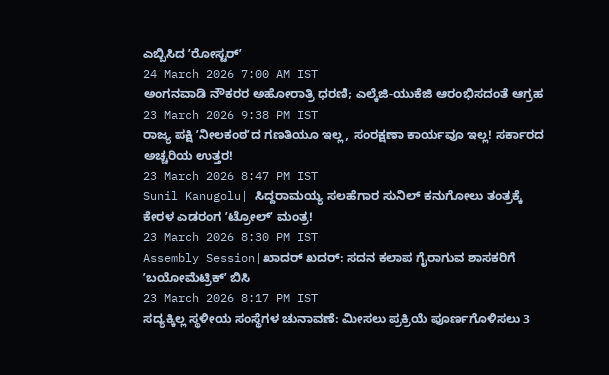ಎಬ್ಬಿಸಿದ ʼರೋಸ್ಟರ್ʼ
24 March 2026 7:00 AM IST
ಅಂಗನವಾಡಿ ನೌಕರರ ಅಹೋರಾತ್ರಿ ಧರಣಿ; ಎಲ್ಕೆಜಿ-ಯುಕೆಜಿ ಆರಂಭಿಸದಂತೆ ಆಗ್ರಹ
23 March 2026 9:38 PM IST
ರಾಜ್ಯ ಪಕ್ಷಿ ʼನೀಲಕಂಠʼದ ಗಣತಿಯೂ ಇಲ್ಲ, ಸಂರಕ್ಷಣಾ ಕಾರ್ಯವೂ ಇಲ್ಲ! ಸರ್ಕಾರದ ಅಚ್ಚರಿಯ ಉತ್ತರ!
23 March 2026 8:47 PM IST
Sunil Kanugolu| ಸಿದ್ದರಾಮಯ್ಯ ಸಲಹೆಗಾರ ಸುನಿಲ್ ಕನುಗೋಲು ತಂತ್ರಕ್ಕೆ ಕೇರಳ ಎಡರಂಗ ʼಟ್ರೋಲ್ʼ ಮಂತ್ರ!
23 March 2026 8:30 PM IST
Assembly Session|ಖಾದರ್ ಖದರ್: ಸದನ ಕಲಾಪ ಗೈರಾಗುವ ಶಾಸಕರಿಗೆ ʼಬಯೋಮೆಟ್ರಿಕ್ʼ ಬಿಸಿ
23 March 2026 8:17 PM IST
ಸದ್ಯಕ್ಕಿಲ್ಲ ಸ್ಥಳೀಯ ಸಂಸ್ಥೆಗಳ ಚುನಾವಣೆ: ಮೀಸಲು ಪ್ರಕ್ರಿಯೆ ಪೂರ್ಣಗೊಳಿಸಲು 3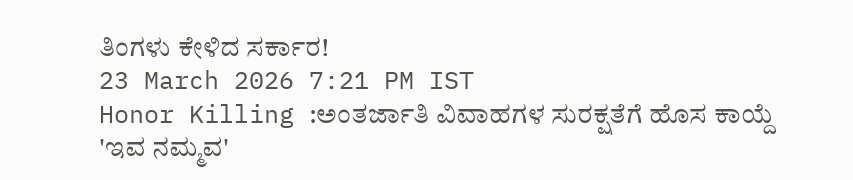ತಿಂಗಳು ಕೇಳಿದ ಸರ್ಕಾರ!
23 March 2026 7:21 PM IST
Honor Killing :ಅಂತರ್ಜಾತಿ ವಿವಾಹಗಳ ಸುರಕ್ಷತೆಗೆ ಹೊಸ ಕಾಯ್ದೆ 'ಇವ ನಮ್ಮವ'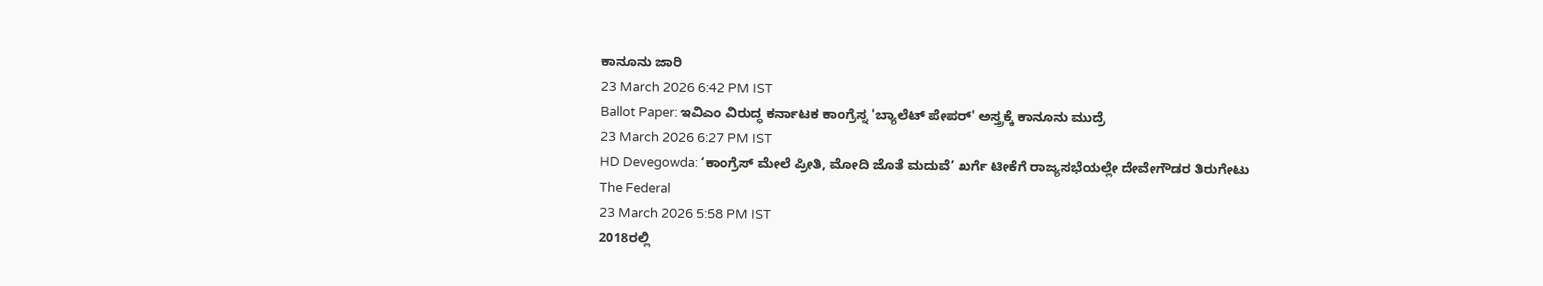ಕಾನೂನು ಜಾರಿ
23 March 2026 6:42 PM IST
Ballot Paper: ಇವಿಎಂ ವಿರುದ್ಧ ಕರ್ನಾಟಕ ಕಾಂಗ್ರೆಸ್ನ 'ಬ್ಯಾಲೆಟ್ ಪೇಪರ್' ಅಸ್ತ್ರಕ್ಕೆ ಕಾನೂನು ಮುದ್ರೆ
23 March 2026 6:27 PM IST
HD Devegowda: ‘ಕಾಂಗ್ರೆಸ್ ಮೇಲೆ ಪ್ರೀತಿ, ಮೋದಿ ಜೊತೆ ಮದುವೆ’ ಖರ್ಗೆ ಟೀಕೆಗೆ ರಾಜ್ಯಸಭೆಯಲ್ಲೇ ದೇವೇಗೌಡರ ತಿರುಗೇಟು
The Federal
23 March 2026 5:58 PM IST
2018ರಲ್ಲಿ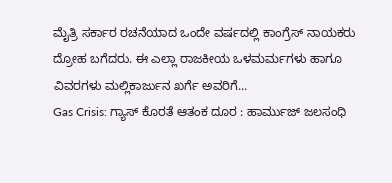ಮೈತ್ರಿ ಸರ್ಕಾರ ರಚನೆಯಾದ ಒಂದೇ ವರ್ಷದಲ್ಲಿ ಕಾಂಗ್ರೆಸ್ ನಾಯಕರು ದ್ರೋಹ ಬಗೆದರು. ಈ ಎಲ್ಲಾ ರಾಜಕೀಯ ಒಳಮರ್ಮಗಳು ಹಾಗೂ ವಿವರಗಳು ಮಲ್ಲಿಕಾರ್ಜುನ ಖರ್ಗೆ ಅವರಿಗೆ...
Gas Crisis: ಗ್ಯಾಸ್ ಕೊರತೆ ಆತಂಕ ದೂರ : ಹಾರ್ಮುಜ್ ಜಲಸಂಧಿ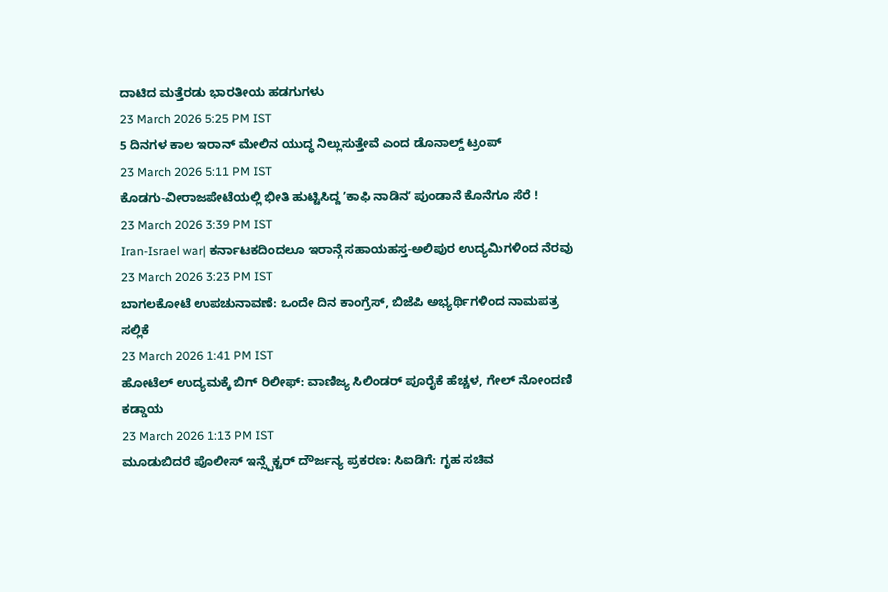ದಾಟಿದ ಮತ್ತೆರಡು ಭಾರತೀಯ ಹಡಗುಗಳು
23 March 2026 5:25 PM IST
5 ದಿನಗಳ ಕಾಲ ಇರಾನ್ ಮೇಲಿನ ಯುದ್ಧ ನಿಲ್ಲುಸುತ್ತೇವೆ ಎಂದ ಡೊನಾಲ್ಡ್ ಟ್ರಂಪ್
23 March 2026 5:11 PM IST
ಕೊಡಗು-ವೀರಾಜಪೇಟೆಯಲ್ಲಿ ಭೀತಿ ಹುಟ್ಟಿಸಿದ್ದ ʼಕಾಫಿ ನಾಡಿನʼ ಪುಂಡಾನೆ ಕೊನೆಗೂ ಸೆರೆ !
23 March 2026 3:39 PM IST
Iran-Israel war| ಕರ್ನಾಟಕದಿಂದಲೂ ಇರಾನ್ಗೆ ಸಹಾಯಹಸ್ತ-ಅಲಿಪುರ ಉದ್ಯಮಿಗಳಿಂದ ನೆರವು
23 March 2026 3:23 PM IST
ಬಾಗಲಕೋಟೆ ಉಪಚುನಾವಣೆ: ಒಂದೇ ದಿನ ಕಾಂಗ್ರೆಸ್, ಬಿಜೆಪಿ ಅಭ್ಯರ್ಥಿಗಳಿಂದ ನಾಮಪತ್ರ ಸಲ್ಲಿಕೆ
23 March 2026 1:41 PM IST
ಹೋಟೆಲ್ ಉದ್ಯಮಕ್ಕೆ ಬಿಗ್ ರಿಲೀಫ್: ವಾಣಿಜ್ಯ ಸಿಲಿಂಡರ್ ಪೂರೈಕೆ ಹೆಚ್ಚಳ, ಗೇಲ್ ನೋಂದಣಿ ಕಡ್ಡಾಯ
23 March 2026 1:13 PM IST
ಮೂಡುಬಿದರೆ ಪೊಲೀಸ್ ಇನ್ಸ್ಪೆಕ್ಟರ್ ದೌರ್ಜನ್ಯ ಪ್ರಕರಣ: ಸಿಐಡಿಗೆ: ಗೃಹ ಸಚಿವ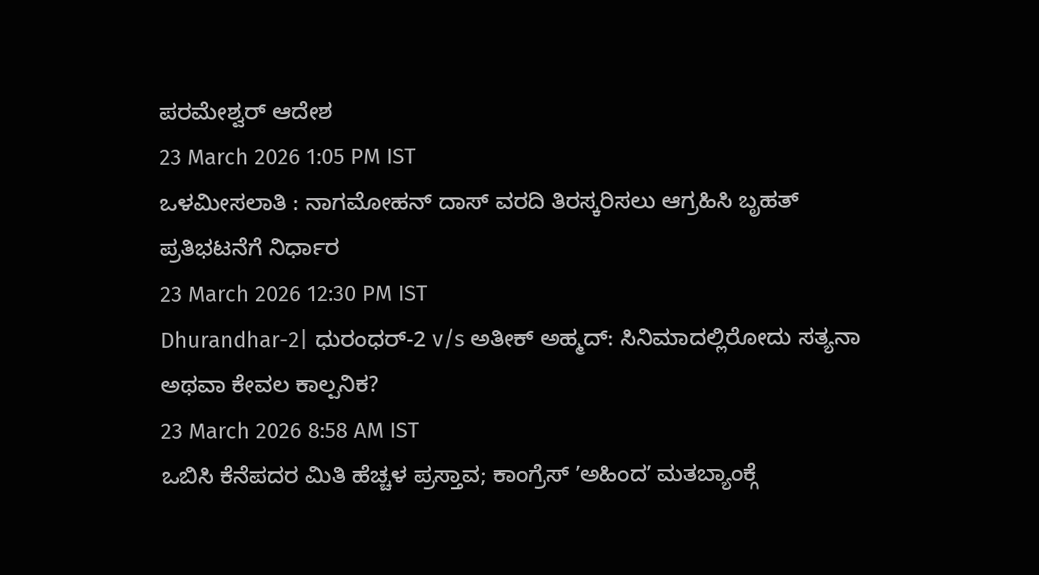ಪರಮೇಶ್ವರ್ ಆದೇಶ
23 March 2026 1:05 PM IST
ಒಳಮೀಸಲಾತಿ : ನಾಗಮೋಹನ್ ದಾಸ್ ವರದಿ ತಿರಸ್ಕರಿಸಲು ಆಗ್ರಹಿಸಿ ಬೃಹತ್ ಪ್ರತಿಭಟನೆಗೆ ನಿರ್ಧಾರ
23 March 2026 12:30 PM IST
Dhurandhar-2| ಧುರಂಧರ್-2 v/s ಅತೀಕ್ ಅಹ್ಮದ್: ಸಿನಿಮಾದಲ್ಲಿರೋದು ಸತ್ಯನಾ ಅಥವಾ ಕೇವಲ ಕಾಲ್ಪನಿಕ?
23 March 2026 8:58 AM IST
ಒಬಿಸಿ ಕೆನೆಪದರ ಮಿತಿ ಹೆಚ್ಚಳ ಪ್ರಸ್ತಾವ; ಕಾಂಗ್ರೆಸ್ ʼಅಹಿಂದʼ ಮತಬ್ಯಾಂಕ್ಗೆ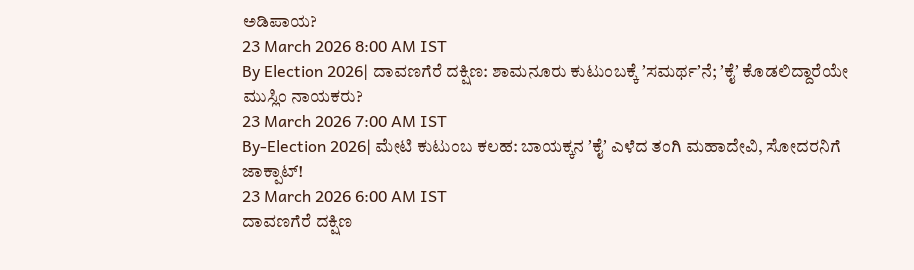ಅಡಿಪಾಯ?
23 March 2026 8:00 AM IST
By Election 2026| ದಾವಣಗೆರೆ ದಕ್ಷಿಣ: ಶಾಮನೂರು ಕುಟುಂಬಕ್ಕೆ ʼಸಮರ್ಥʼನೆ; ʼಕೈʼ ಕೊಡಲಿದ್ದಾರೆಯೇ ಮುಸ್ಲಿಂ ನಾಯಕರು?
23 March 2026 7:00 AM IST
By-Election 2026| ಮೇಟಿ ಕುಟುಂಬ ಕಲಹ: ಬಾಯಕ್ಕನ ʼಕೈʼ ಎಳೆದ ತಂಗಿ ಮಹಾದೇವಿ, ಸೋದರನಿಗೆ ಜಾಕ್ಪಾಟ್!
23 March 2026 6:00 AM IST
ದಾವಣಗೆರೆ ದಕ್ಷಿಣ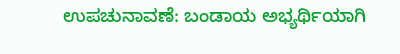ಉಪಚುನಾವಣೆ: ಬಂಡಾಯ ಅಭ್ಯರ್ಥಿಯಾಗಿ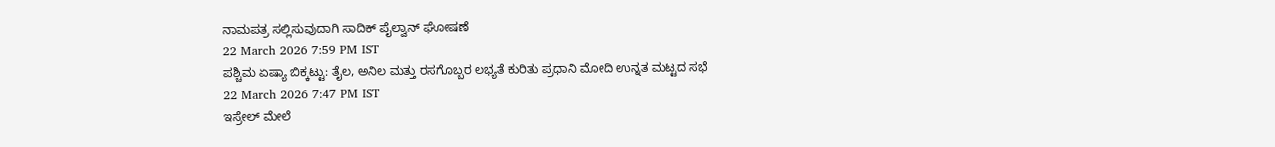ನಾಮಪತ್ರ ಸಲ್ಲಿಸುವುದಾಗಿ ಸಾದಿಕ್ ಪೈಲ್ವಾನ್ ಘೋಷಣೆ
22 March 2026 7:59 PM IST
ಪಶ್ಚಿಮ ಏಷ್ಯಾ ಬಿಕ್ಕಟ್ಟು: ತೈಲ, ಅನಿಲ ಮತ್ತು ರಸಗೊಬ್ಬರ ಲಭ್ಯತೆ ಕುರಿತು ಪ್ರಧಾನಿ ಮೋದಿ ಉನ್ನತ ಮಟ್ಟದ ಸಭೆ
22 March 2026 7:47 PM IST
ಇಸ್ರೇಲ್ ಮೇಲೆ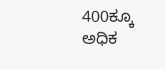400ಕ್ಕೂ ಅಧಿಕ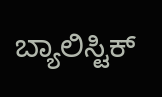ಬ್ಯಾಲಿಸ್ಟಿಕ್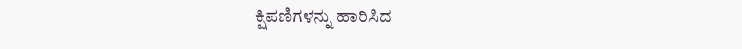ಕ್ಷಿಪಣಿಗಳನ್ನು ಹಾರಿಸಿದ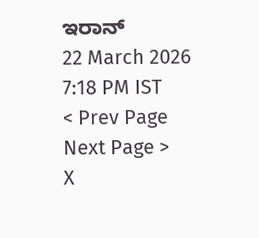ಇರಾನ್
22 March 2026 7:18 PM IST
< Prev Page
Next Page >
X